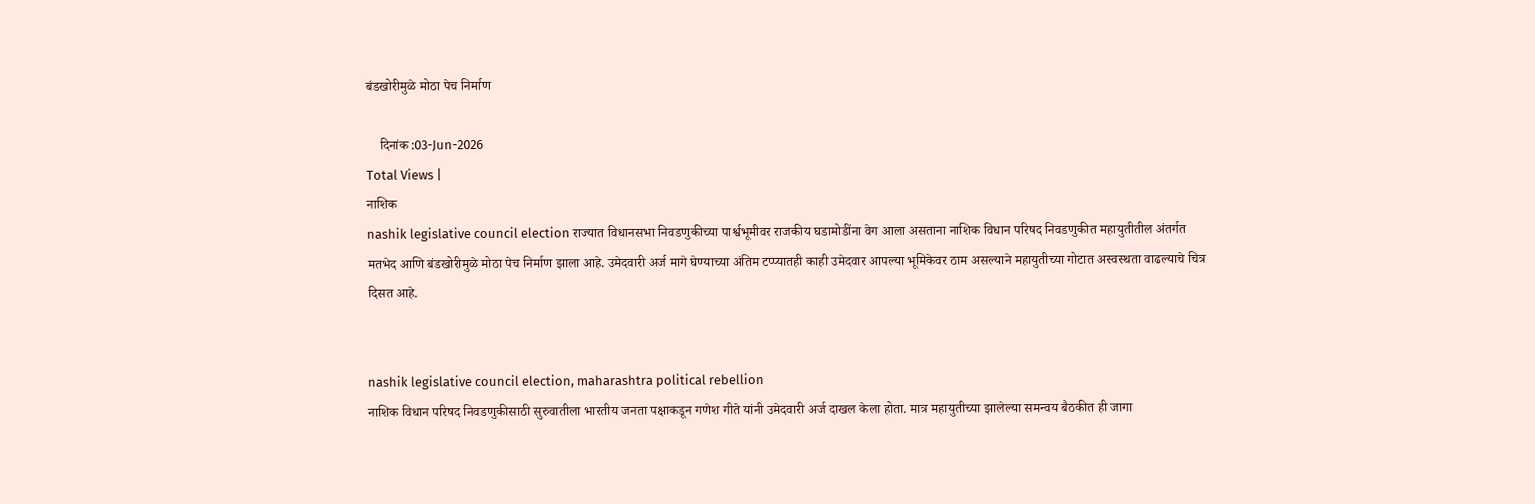बंडखोरीमुळे मोठा पेच निर्माण

    दिनांक :03-Jun-2026
Total Views |
नाशिक
nashik legislative council election राज्यात विधानसभा निवडणुकीच्या पार्श्वभूमीवर राजकीय घडामोडींना वेग आला असताना नाशिक विधान परिषद निवडणुकीत महायुतीतील अंतर्गत मतभेद आणि बंडखोरीमुळे मोठा पेच निर्माण झाला आहे. उमेदवारी अर्ज मागे घेण्याच्या अंतिम टप्प्यातही काही उमेदवार आपल्या भूमिकेवर ठाम असल्याने महायुतीच्या गोटात अस्वस्थता वाढल्याचे चित्र दिसत आहे.


nashik legislative council election, maharashtra political rebellion
नाशिक विधान परिषद निवडणुकीसाठी सुरुवातीला भारतीय जनता पक्षाकडून गणेश गीते यांनी उमेदवारी अर्ज दाखल केला होता. मात्र महायुतीच्या झालेल्या समन्वय बैठकीत ही जागा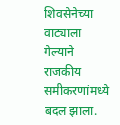शिवसेनेच्या वाट्याला गेल्याने राजकीय समीकरणांमध्ये बदल झाला.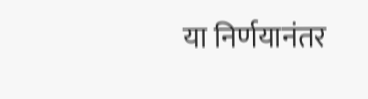या निर्णयानंतर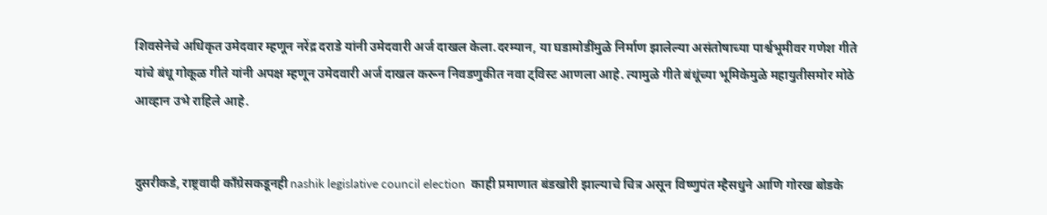शिवसेनेचे अधिकृत उमेदवार म्हणून नरेंद्र दराडे यांनी उमेदवारी अर्ज दाखल केला.दरम्यान, या घडामोडींमुळे निर्माण झालेल्या असंतोषाच्या पार्श्वभूमीवर गणेश गीते यांचे बंधू गोकूळ गीते यांनी अपक्ष म्हणून उमेदवारी अर्ज दाखल करून निवडणुकीत नवा ट्विस्ट आणला आहे. त्यामुळे गीते बंधूंच्या भूमिकेमुळे महायुतीसमोर मोठे आव्हान उभे राहिले आहे.


दुसरीकडे, राष्ट्रवादी काँग्रेसकडूनही nashik legislative council election  काही प्रमाणात बंडखोरी झाल्याचे चित्र असून विष्णुपंत म्हैसधुने आणि गोरख बोडके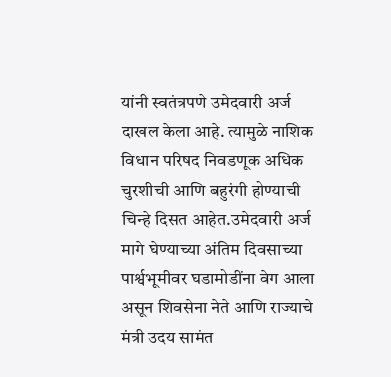यांनी स्वतंत्रपणे उमेदवारी अर्ज दाखल केला आहे. त्यामुळे नाशिक विधान परिषद निवडणूक अधिक चुरशीची आणि बहुरंगी होण्याची चिन्हे दिसत आहेत.उमेदवारी अर्ज मागे घेण्याच्या अंतिम दिवसाच्या पार्श्वभूमीवर घडामोडींना वेग आला असून शिवसेना नेते आणि राज्याचे मंत्री उदय सामंत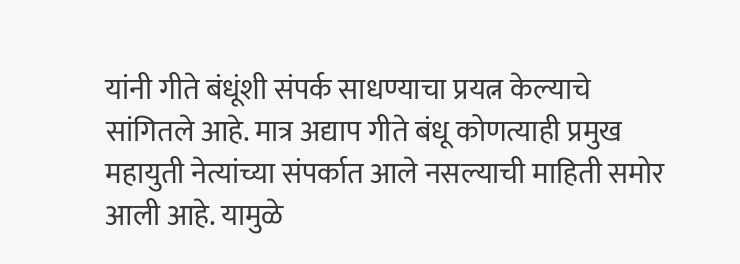यांनी गीते बंधूंशी संपर्क साधण्याचा प्रयत्न केल्याचे सांगितले आहे. मात्र अद्याप गीते बंधू कोणत्याही प्रमुख महायुती नेत्यांच्या संपर्कात आले नसल्याची माहिती समोर आली आहे. यामुळे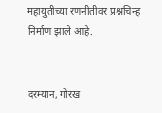महायुतीच्या रणनीतीवर प्रश्नचिन्ह निर्माण झाले आहे.


दरम्यान, गोरख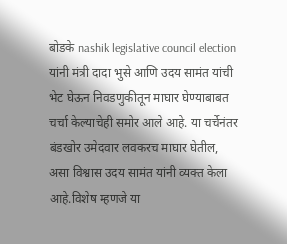बोडके nashik legislative council election  यांनी मंत्री दादा भुसे आणि उदय सामंत यांची भेट घेऊन निवडणुकीतून माघार घेण्याबाबत चर्चा केल्याचेही समोर आले आहे. या चर्चेनंतर बंडखोर उमेदवार लवकरच माघार घेतील, असा विश्वास उदय सामंत यांनी व्यक्त केला आहे.विशेष म्हणजे या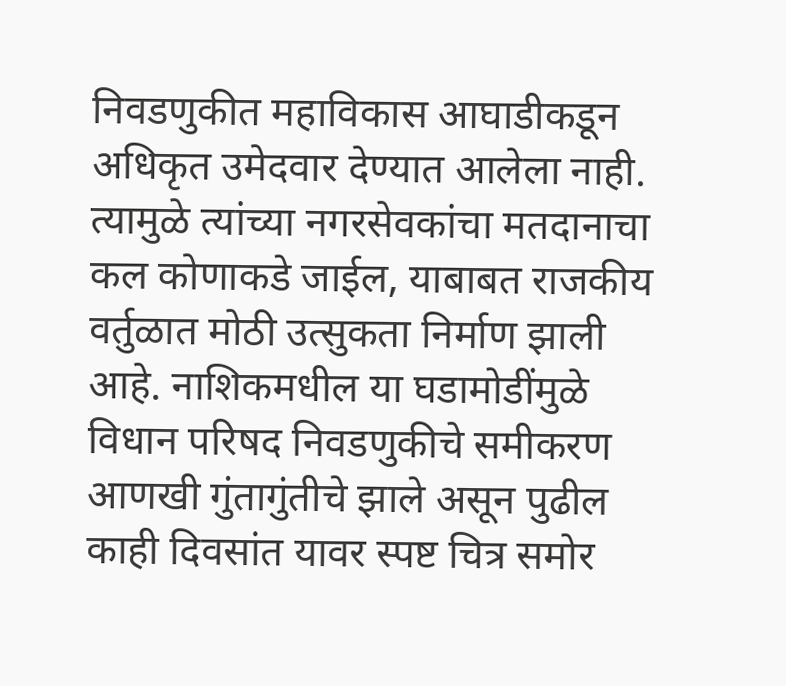निवडणुकीत महाविकास आघाडीकडून अधिकृत उमेदवार देण्यात आलेला नाही. त्यामुळे त्यांच्या नगरसेवकांचा मतदानाचा कल कोणाकडे जाईल, याबाबत राजकीय वर्तुळात मोठी उत्सुकता निर्माण झाली आहे. नाशिकमधील या घडामोडींमुळे विधान परिषद निवडणुकीचे समीकरण आणखी गुंतागुंतीचे झाले असून पुढील काही दिवसांत यावर स्पष्ट चित्र समोर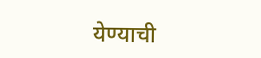येण्याची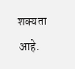शक्यता आहे.